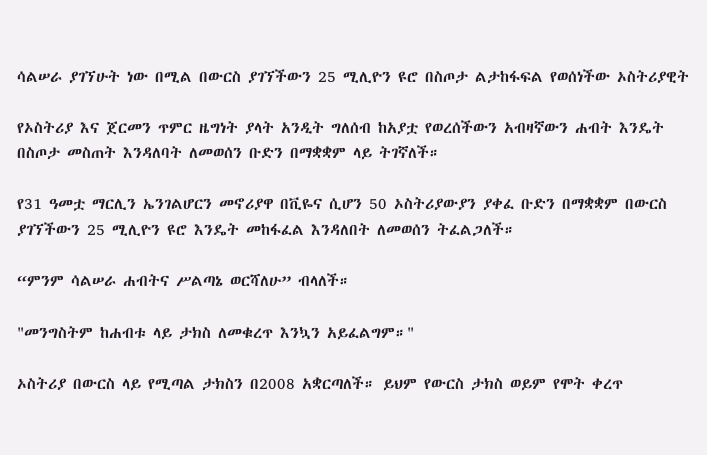ሳልሠራ ያገኘሁት ነው በሚል በውርስ ያገኘችውን 25 ሚሊዮን ዩሮ በስጦታ ልታከፋፍል የወሰነችው ኦስትሪያዊት

የኦስትሪያ እና ጀርመን ጥምር ዜግነት ያላት አንዲት ግለሰብ ከአያቷ የወረሰችውን አብዛኛውን ሐብት እንዴት በስጦታ መስጠት እንዳለባት ለመወሰን ቡድን በማቋቋም ላይ ትገኛለች።

የ31 ዓመቷ ማርሊን ኤንገልሆርን መኖሪያዋ በቪዬና ሲሆን 50 ኦስትሪያውያን ያቀፈ ቡድን በማቋቋም በውርስ ያገኘችውን 25 ሚሊዮን ዩሮ እንዴት መከፋፈል እንዳለበት ለመወሰን ትፈልጋለች።

“ምንም ሳልሠራ ሐብትና ሥልጣኔ ወርሻለሁ” ብላለች።

"መንግስትም ከሐብቱ ላይ ታክስ ለመቁረጥ እንኳን አይፈልግም።"

ኦስትሪያ በውርስ ላይ የሚጣል ታክስን በ2008 አቋርጣለች። ይህም የውርስ ታክስ ወይም የሞት ቀረጥ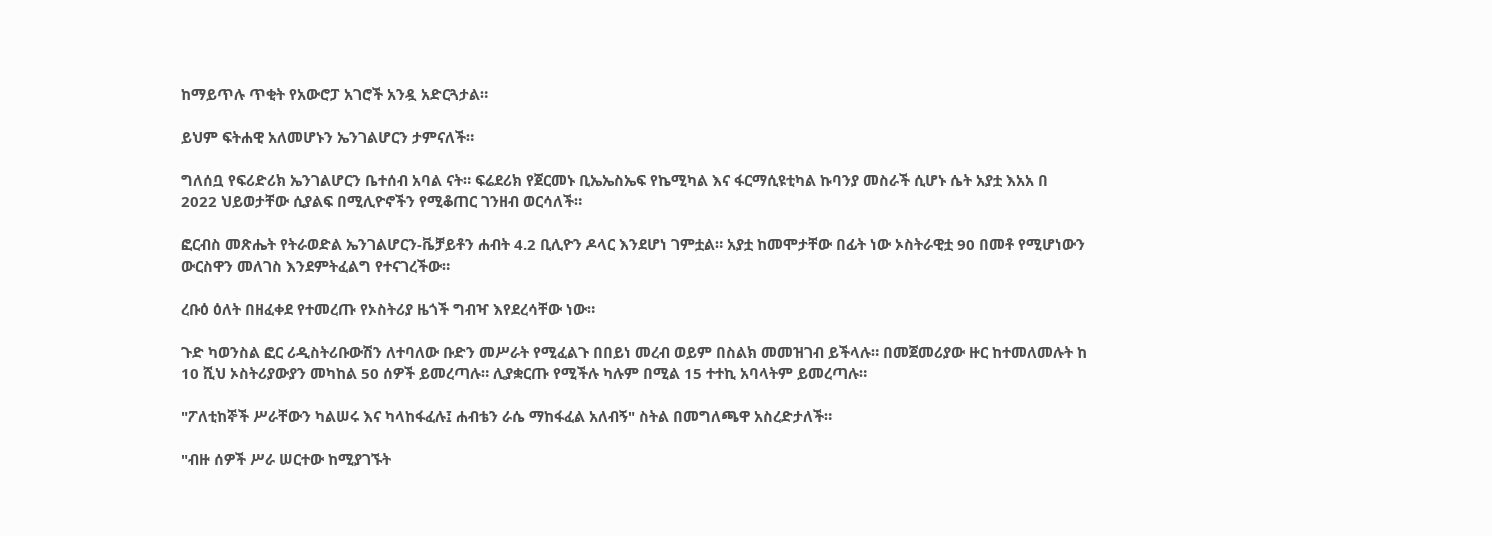ከማይጥሉ ጥቂት የአውሮፓ አገሮች አንዷ አድርጓታል።

ይህም ፍትሐዊ አለመሆኑን ኤንገልሆርን ታምናለች።

ግለሰቧ የፍሪድሪክ ኤንገልሆርን ቤተሰብ አባል ናት። ፍሬደሪክ የጀርመኑ ቢኤኤስኤፍ የኬሚካል እና ፋርማሲዩቲካል ኩባንያ መስራች ሲሆኑ ሴት አያቷ እአአ በ 2022 ህይወታቸው ሲያልፍ በሚሊዮኖችን የሚቆጠር ገንዘብ ወርሳለች።

ፎርብስ መጽሔት የትራወድል ኤንገልሆርን-ቬቻይቶን ሐብት 4.2 ቢሊዮን ዶላር እንደሆነ ገምቷል። አያቷ ከመሞታቸው በፊት ነው ኦስትራዊቷ 90 በመቶ የሚሆነውን ውርስዋን መለገስ እንደምትፈልግ የተናገረችው።

ረቡዕ ዕለት በዘፈቀደ የተመረጡ የኦስትሪያ ዜጎች ግብዣ እየደረሳቸው ነው።

ጉድ ካወንስል ፎር ሪዲስትሪቡውሽን ለተባለው ቡድን መሥራት የሚፈልጉ በበይነ መረብ ወይም በስልክ መመዝገብ ይችላሉ። በመጀመሪያው ዙር ከተመለመሉት ከ 10 ሺህ ኦስትሪያውያን መካከል 50 ሰዎች ይመረጣሉ። ሊያቋርጡ የሚችሉ ካሉም በሚል 15 ተተኪ አባላትም ይመረጣሉ።

"ፖለቲከኞች ሥራቸውን ካልሠሩ እና ካላከፋፈሉ፤ ሐብቴን ራሴ ማከፋፈል አለብኝ" ስትል በመግለጫዋ አስረድታለች።

"ብዙ ሰዎች ሥራ ሠርተው ከሚያገኙት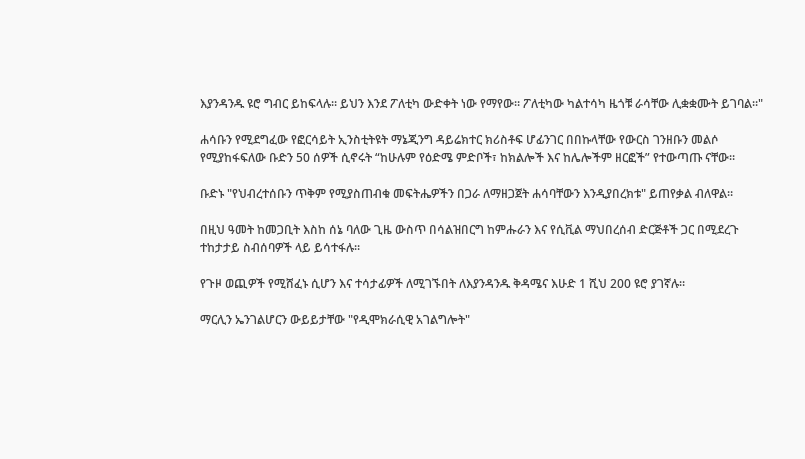እያንዳንዱ ዩሮ ግብር ይከፍላሉ። ይህን እንደ ፖለቲካ ውድቀት ነው የማየው። ፖለቲካው ካልተሳካ ዜጎቹ ራሳቸው ሊቋቋሙት ይገባል።"

ሐሳቡን የሚደግፈው የፎርሳይት ኢንስቲትዩት ማኔጂንግ ዳይሬክተር ክሪስቶፍ ሆፊንገር በበኩላቸው የውርስ ገንዘቡን መልሶ የሚያከፋፍለው ቡድን 50 ሰዎች ሲኖሩት “ከሁሉም የዕድሜ ምድቦች፣ ከክልሎች እና ከሌሎችም ዘርፎች” የተውጣጡ ናቸው።

ቡድኑ "የህብረተሰቡን ጥቅም የሚያስጠብቁ መፍትሔዎችን በጋራ ለማዘጋጀት ሐሳባቸውን እንዲያበረክቱ" ይጠየቃል ብለዋል።

በዚህ ዓመት ከመጋቢት እስከ ሰኔ ባለው ጊዜ ውስጥ በሳልዝበርግ ከምሑራን እና የሲቪል ማህበረሰብ ድርጅቶች ጋር በሚደረጉ ተከታታይ ስብሰባዎች ላይ ይሳተፋሉ።

የጉዞ ወጪዎች የሚሸፈኑ ሲሆን እና ተሳታፊዎች ለሚገኙበት ለእያንዳንዱ ቅዳሜና እሁድ 1 ሺህ 200 ዩሮ ያገኛሉ።

ማርሊን ኤንገልሆርን ውይይታቸው "የዲሞክራሲዊ አገልግሎት"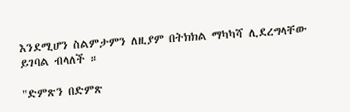እንደሚሆን ስልምታምን ለዚያም በትክክል ማካካሻ ሊደረግላቸው ይገባል ብላለች ።

"ድምጽን በድምጽ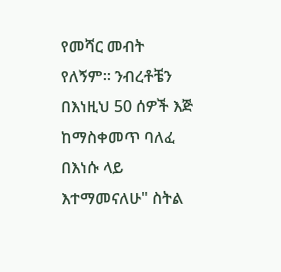የመሻር መብት የለኝም። ንብረቶቼን በእነዚህ 50 ሰዎች እጅ ከማስቀመጥ ባለፈ በእነሱ ላይ እተማመናለሁ" ስትል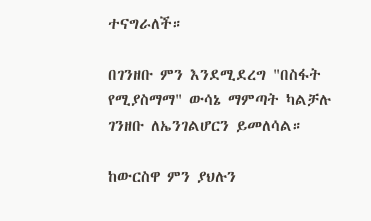ተናግራለች።

በገንዘቡ ምን እንደሚደረግ "በስፋት የሚያስማማ" ውሳኔ ማምጣት ካልቻሉ ገንዘቡ ለኤንገልሆርን ይመለሳል።

ከውርስዋ ምን ያህሉን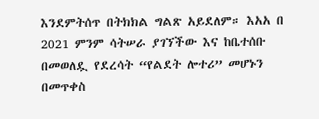እንደምትሰጥ በትክክል ግልጽ አይደለም። እአአ በ 2021 ምንም ሳትሠራ ያገኘችው እና ከቤተሰቡ በመወለዷ የደረሳት “የልደት ሎተሪ” መሆኑን በመጥቀስ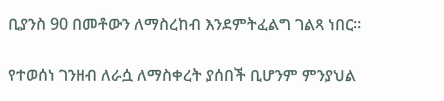ቢያንስ 90 በመቶውን ለማስረከብ እንደምትፈልግ ገልጻ ነበር።

የተወሰነ ገንዘብ ለራሷ ለማስቀረት ያሰበች ቢሆንም ምንያህል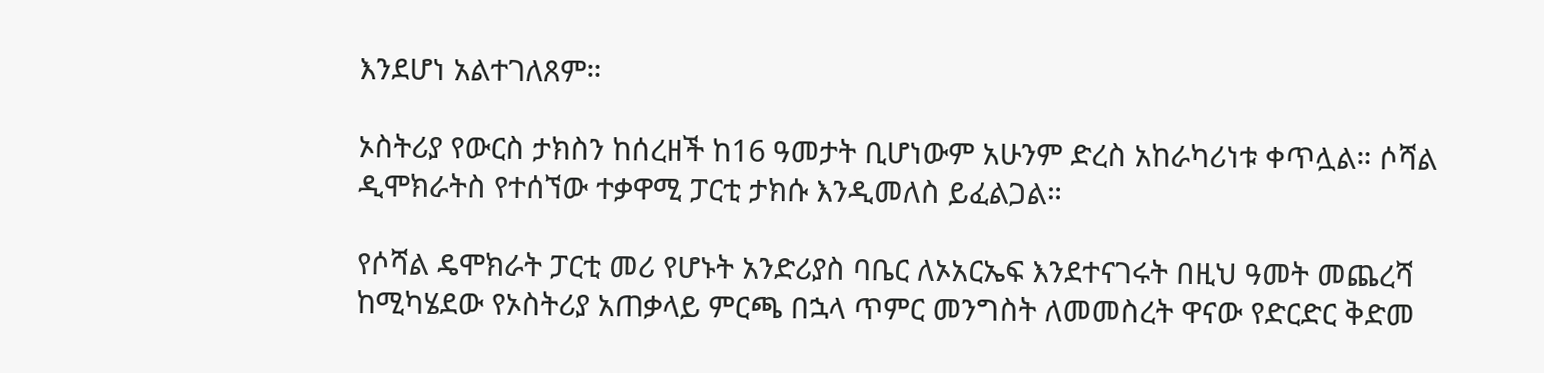እንደሆነ አልተገለጸም።

ኦስትሪያ የውርስ ታክስን ከሰረዘች ከ16 ዓመታት ቢሆነውም አሁንም ድረስ አከራካሪነቱ ቀጥሏል። ሶሻል ዲሞክራትስ የተሰኘው ተቃዋሚ ፓርቲ ታክሱ እንዲመለስ ይፈልጋል።

የሶሻል ዴሞክራት ፓርቲ መሪ የሆኑት አንድሪያስ ባቤር ለኦአርኤፍ እንደተናገሩት በዚህ ዓመት መጨረሻ ከሚካሄደው የኦስትሪያ አጠቃላይ ምርጫ በኋላ ጥምር መንግስት ለመመስረት ዋናው የድርድር ቅድመ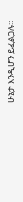ሁኔታ እንዲሆን ይፈልጋሉ።